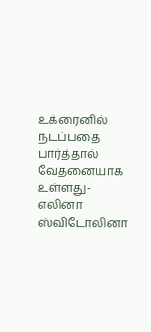உக்ரைனில் நடப்பதை பார்த்தால் வேதனையாக உள்ளது- எலினா ஸ்விடோலினா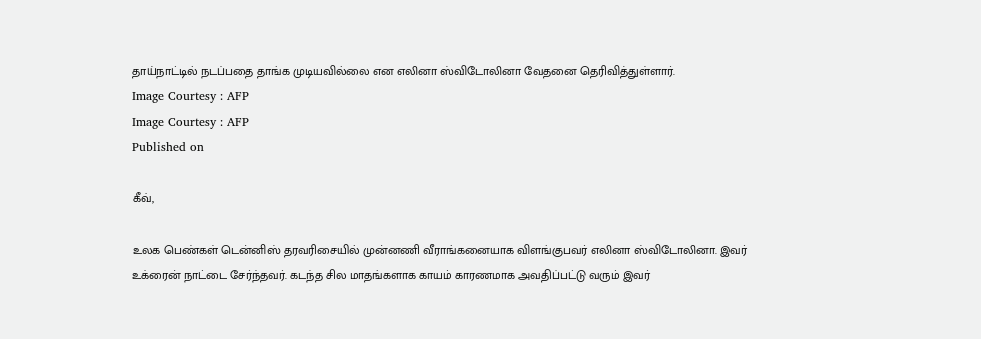தாய்நாட்டில் நடப்பதை தாங்க முடியவில்லை என எலினா ஸ்விடோலினா வேதனை தெரிவித்துள்ளார்.
Image Courtesy : AFP
Image Courtesy : AFP
Published on

கீவ்,

உலக பெண்கள் டென்னிஸ் தரவரிசையில் முன்னணி வீராங்கனையாக விளங்குபவர் எலினா ஸ்விடோலினா. இவர் உக்ரைன் நாட்டை சேர்ந்தவர். கடந்த சில மாதங்களாக காயம் காரணமாக அவதிப்பட்டு வரும் இவர்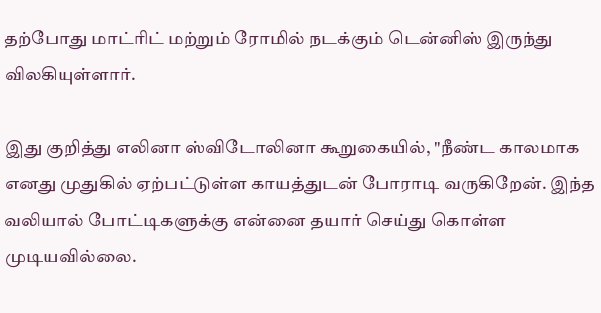தற்போது மாட்ரிட் மற்றும் ரோமில் நடக்கும் டென்னிஸ் இருந்து விலகியுள்ளார்.

இது குறித்து எலினா ஸ்விடோலினா கூறுகையில், "நீண்ட காலமாக எனது முதுகில் ஏற்பட்டுள்ள காயத்துடன் போராடி வருகிறேன். இந்த வலியால் போட்டிகளுக்கு என்னை தயார் செய்து கொள்ள முடியவில்லை.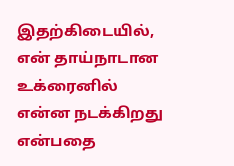இதற்கிடையில், என் தாய்நாடான உக்ரைனில் என்ன நடக்கிறது என்பதை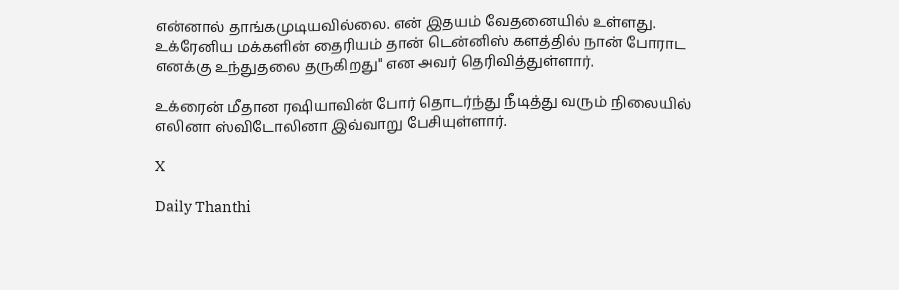என்னால் தாங்கமுடியவில்லை. என் இதயம் வேதனையில் உள்ளது. உக்ரேனிய மக்களின் தைரியம் தான் டென்னிஸ் களத்தில் நான் போராட எனக்கு உந்துதலை தருகிறது" என அவர் தெரிவித்துள்ளார்.

உக்ரைன் மீதான ரஷியாவின் போர் தொடர்ந்து நீடித்து வரும் நிலையில் எலினா ஸ்விடோலினா இவ்வாறு பேசியுள்ளார்.

X

Daily Thanthi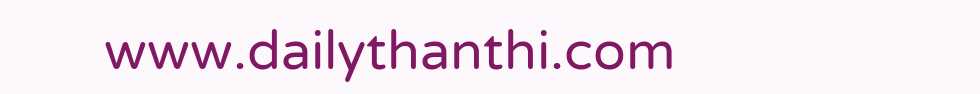www.dailythanthi.com